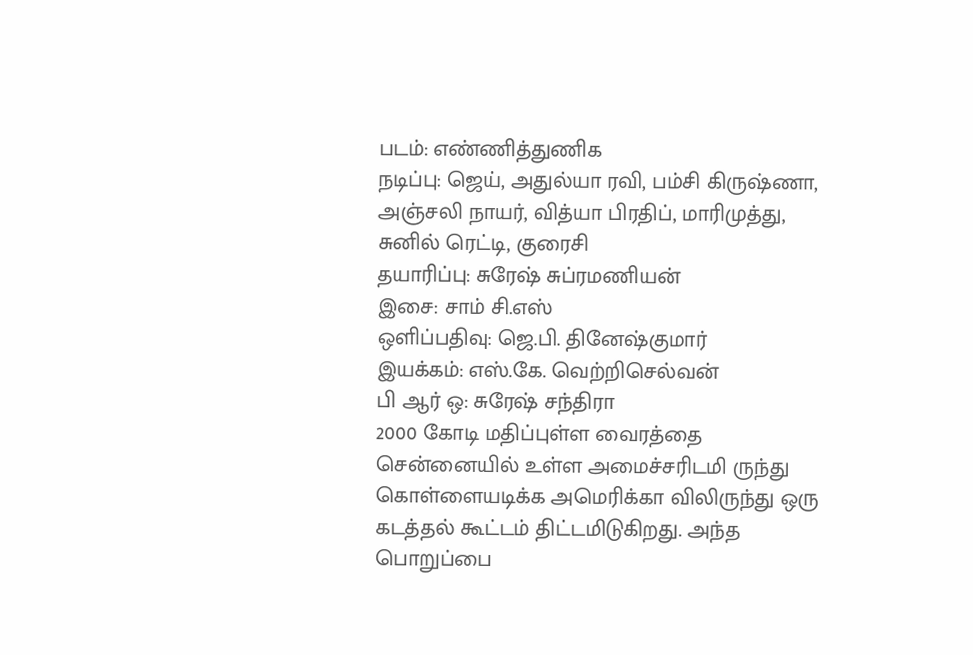படம்: எண்ணித்துணிக
நடிப்பு: ஜெய், அதுல்யா ரவி, பம்சி கிருஷ்ணா, அஞ்சலி நாயர், வித்யா பிரதிப், மாரிமுத்து, சுனில் ரெட்டி, குரைசி
தயாரிப்பு: சுரேஷ் சுப்ரமணியன்
இசை: சாம் சி.எஸ்
ஒளிப்பதிவு: ஜெ.பி. தினேஷ்குமார்
இயக்கம்: எஸ்.கே. வெற்றிசெல்வன்
பி ஆர் ஒ: சுரேஷ் சந்திரா
2000 கோடி மதிப்புள்ள வைரத்தை சென்னையில் உள்ள அமைச்சரிடமி ருந்து கொள்ளையடிக்க அமெரிக்கா விலிருந்து ஒரு கடத்தல் கூட்டம் திட்டமிடுகிறது. அந்த பொறுப்பை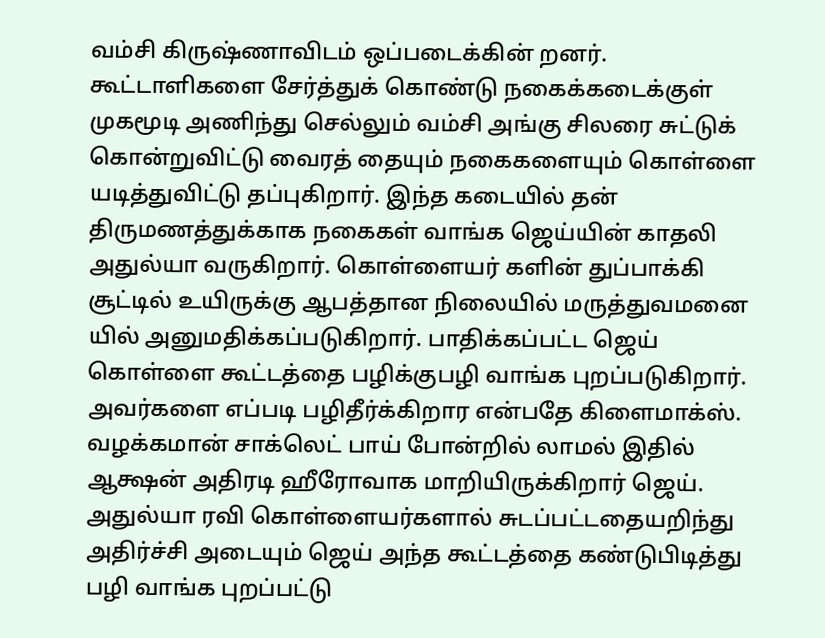வம்சி கிருஷ்ணாவிடம் ஒப்படைக்கின் றனர். கூட்டாளிகளை சேர்த்துக் கொண்டு நகைக்கடைக்குள் முகமூடி அணிந்து செல்லும் வம்சி அங்கு சிலரை சுட்டுக் கொன்றுவிட்டு வைரத் தையும் நகைகளையும் கொள்ளை யடித்துவிட்டு தப்புகிறார். இந்த கடையில் தன் திருமணத்துக்காக நகைகள் வாங்க ஜெய்யின் காதலி அதுல்யா வருகிறார். கொள்ளையர் களின் துப்பாக்கி சூட்டில் உயிருக்கு ஆபத்தான நிலையில் மருத்துவமனை யில் அனுமதிக்கப்படுகிறார். பாதிக்கப்பட்ட ஜெய் கொள்ளை கூட்டத்தை பழிக்குபழி வாங்க புறப்படுகிறார். அவர்களை எப்படி பழிதீர்க்கிறார என்பதே கிளைமாக்ஸ்.
வழக்கமான் சாக்லெட் பாய் போன்றில் லாமல் இதில் ஆக்ஷன் அதிரடி ஹீரோவாக மாறியிருக்கிறார் ஜெய்.
அதுல்யா ரவி கொள்ளையர்களால் சுடப்பட்டதையறிந்து அதிர்ச்சி அடையும் ஜெய் அந்த கூட்டத்தை கண்டுபிடித்து பழி வாங்க புறப்பட்டு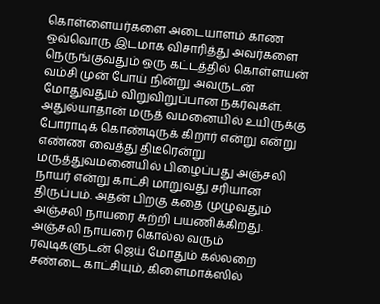கொள்ளையர்களை அடையாளம் காண ஒவ்வொரு இடமாக விசாரித்து அவர்களை நெருங்குவதும் ஒரு கட்டத்தில் கொள்ளயன் வம்சி முன் போய் நின்று அவருடன் மோதுவதும் விறுவிறுப்பான நகர்வுகள்.
அதுல்யாதான் மருத் வமனையில் உயிருக்கு போராடிக் கொண்டிருக் கிறார் என்று என்று எண்ண வைத்து திடீரென்று மருத்துவமனையில் பிழைப்பது அஞ்சலி நாயர் என்று காட்சி மாறுவது சரியான திருப்பம். அதன் பிறகு கதை முழுவதும் அஞ்சலி நாயரை சுற்றி பயணிக்கிறது.
அஞ்சலி நாயரை கொல்ல வரும் ரவுடிகளுடன் ஜெய் மோதும் கல்லறை சண்டை காட்சியும், கிளைமாக்ஸில்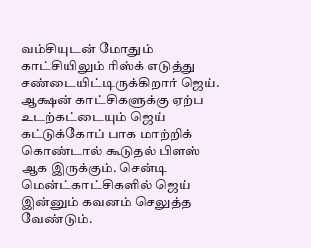வம்சியுடன் மோதும் காட்சியிலும் ரிஸ்க் எடுத்து சண்டையிட்டிருக்கிறார் ஜெய்.
ஆக்ஷன் காட்சிகளுக்கு ஏற்ப உடற்கட்டையும் ஜெய் கட்டுக்கோப் பாக மாற்றிக் கொண்டால் கூடுதல் பிளஸ் ஆக இருக்கும். சென்டி மென்ட்காட்சிகளில் ஜெய் இன்னும் கவனம் செலுத்த வேண்டும்.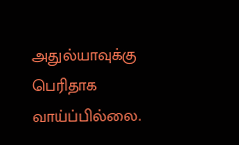அதுல்யாவுக்கு பெரிதாக வாய்ப்பில்லை.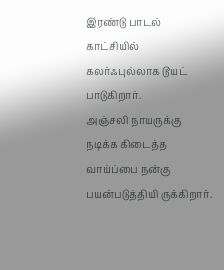இரண்டு பாடல் காட்சியில் கலர்ஃபுல்லாக டூயட் பாடுகிறார்.
அஞ்சலி நாயருக்கு நடிக்க கிடைத்த வாய்ப்பை நன்கு பயன்படுத்தியி ருக்கிறார்.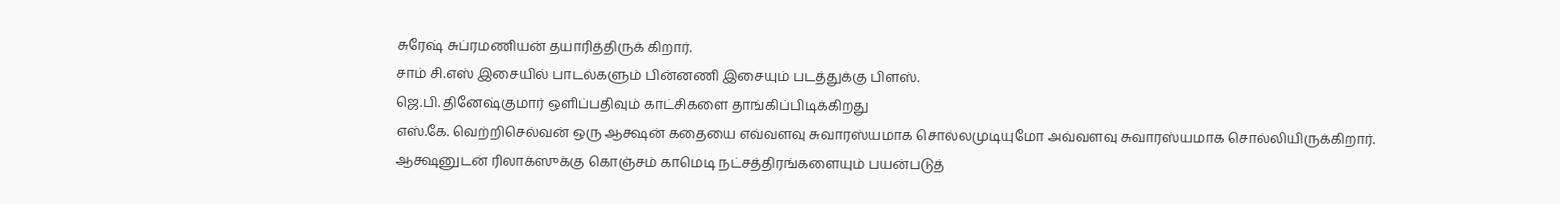சுரேஷ் சுப்ரமணியன் தயாரித்திருக் கிறார்.
சாம் சி.எஸ் இசையில் பாடல்களும் பின்னணி இசையும் படத்துக்கு பிளஸ்.
ஜெ.பி. தினேஷ்குமார் ஒளிப்பதிவும் காட்சிகளை தாங்கிப்பிடிக்கிறது
எஸ்.கே. வெற்றிசெல்வன் ஒரு ஆக்ஷன் கதையை எவ்வளவு சுவாரஸ்யமாக சொல்லமுடியுமோ அவ்வளவு சுவாரஸ்யமாக சொல்லியிருக்கிறார். ஆக்ஷனுடன் ரிலாக்ஸுக்கு கொஞ்சம் காமெடி நட்சத்திரங்களையும் பயன்படுத்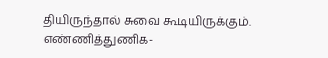தியிருந்தால் சுவை கூடியிருக்கும்.
எண்ணித்துணிக-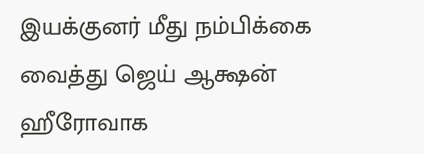இயக்குனர் மீது நம்பிக்கை வைத்து ஜெய் ஆக்ஷன் ஹீரோவாக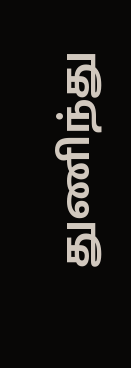துணிந்து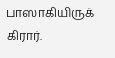பாஸாகியிருக் கிரார்.